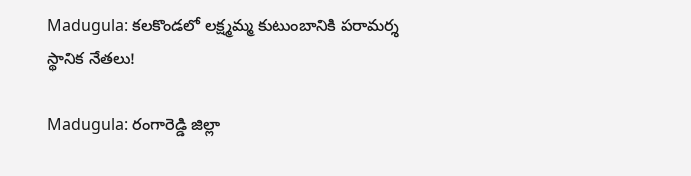Madugula: కలకొండలో లక్ష్మమ్మ కుటుంబానికి పరామర్శ స్థానిక నేతలు!

Madugula: రంగారెడ్డి జిల్లా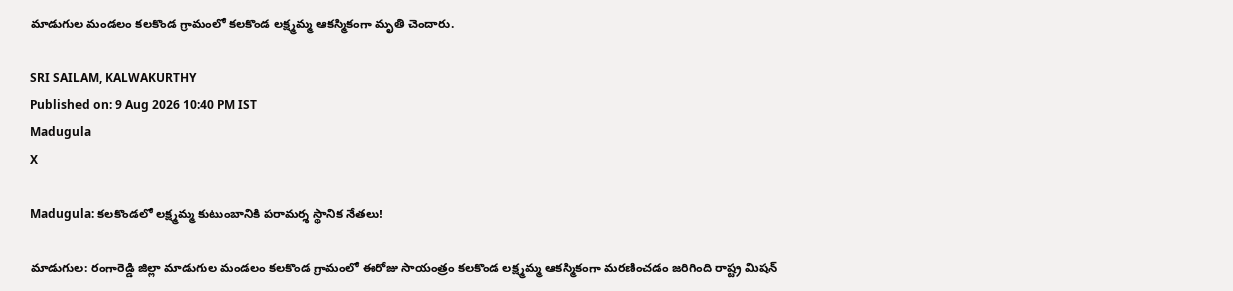మాడుగుల మండలం కలకొండ గ్రామంలో కలకొండ లక్ష్మమ్మ ఆకస్మికంగా మృతి చెందారు.

SRI SAILAM, KALWAKURTHY
Published on: 9 Aug 2026 10:40 PM IST
Madugula
X

Madugula: కలకొండలో లక్ష్మమ్మ కుటుంబానికి పరామర్శ స్థానిక నేతలు!

మాడుగుల: రంగారెడ్డి జిల్లా మాడుగుల మండలం కలకొండ గ్రామంలో ఈరోజు సాయంత్రం కలకొండ లక్ష్మమ్మ ఆకస్మికంగా మరణించడం జరిగింది రాష్ట్ర మిషన్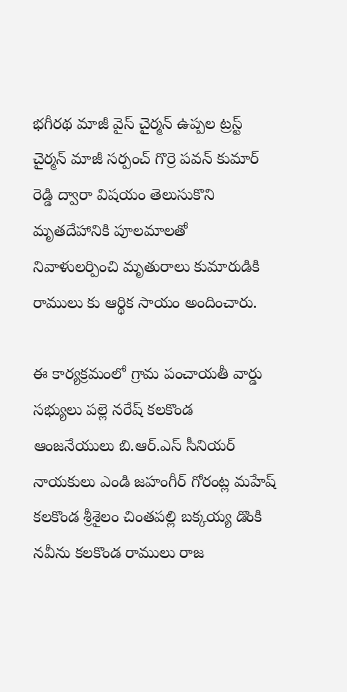భగీరథ మాజీ వైస్ చైర్మన్ ఉప్పల ట్రస్ట్ చైర్మన్ మాజీ సర్పంచ్ గొర్రె పవన్ కుమార్ రెడ్డి ద్వారా విషయం తెలుసుకొని మృతదేహానికి పూలమాలతో నివాళులర్పించి మృతురాలు కుమారుడికి రాములు కు ఆర్థిక సాయం అందించారు.

ఈ కార్యక్రమంలో గ్రామ పంచాయతీ వార్డు సభ్యులు పల్లె నరేష్ కలకొండ ఆంజనేయులు బి.ఆర్.ఎస్ సీనియర్ నాయకులు ఎండి జహంగీర్ గోరంట్ల మహేష్ కలకొండ శ్రీశైలం చింతపల్లి బక్కయ్య డొంకి నవీను కలకొండ రాములు రాజ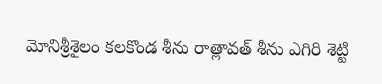మోనిశ్రీశైలం కలకొండ శీను రాత్లావత్ శీను ఎగిరి శెట్టి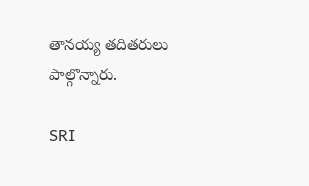తానయ్య తదితరులు పాల్గొన్నారు.

SRI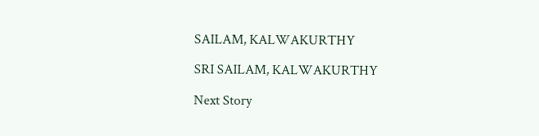SAILAM, KALWAKURTHY

SRI SAILAM, KALWAKURTHY

Next Story